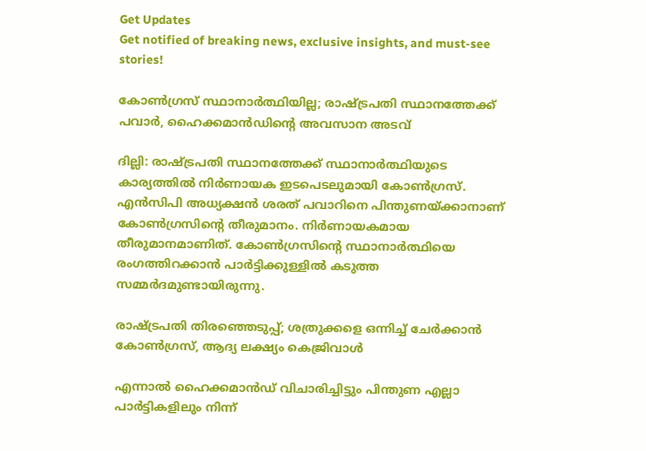Get Updates
Get notified of breaking news, exclusive insights, and must-see stories!

കോണ്‍ഗ്രസ് സ്ഥാനാര്‍ത്ഥിയില്ല; രാഷ്ട്രപതി സ്ഥാനത്തേക്ക് പവാര്‍, ഹൈക്കമാന്‍ഡിന്റെ അവസാന അടവ്

ദില്ലി: രാഷ്ട്രപതി സ്ഥാനത്തേക്ക് സ്ഥാനാര്‍ത്ഥിയുടെ കാര്യത്തില്‍ നിര്‍ണായക ഇടപെടലുമായി കോണ്‍ഗ്രസ്. എന്‍സിപി അധ്യക്ഷന്‍ ശരത് പവാറിനെ പിന്തുണയ്ക്കാനാണ് കോണ്‍ഗ്രസിന്റെ തീരുമാനം. നിര്‍ണായകമായ തീരുമാനമാണിത്. കോണ്‍ഗ്രസിന്റെ സ്ഥാനാര്‍ത്ഥിയെ രംഗത്തിറക്കാന്‍ പാര്‍ട്ടിക്കുള്ളില്‍ കടുത്ത സമ്മര്‍ദമുണ്ടായിരുന്നു.

രാഷ്ട്രപതി തിരഞ്ഞെടുപ്പ്; ശത്രുക്കളെ ഒന്നിച്ച് ചേര്‍ക്കാന്‍ കോണ്‍ഗ്രസ്, ആദ്യ ലക്ഷ്യം കെജ്രിവാള്‍

എന്നാല്‍ ഹൈക്കമാന്‍ഡ് വിചാരിച്ചിട്ടും പിന്തുണ എല്ലാ പാര്‍ട്ടികളിലും നിന്ന്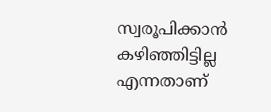സ്വരൂപിക്കാന്‍ കഴിഞ്ഞിട്ടില്ല എന്നതാണ്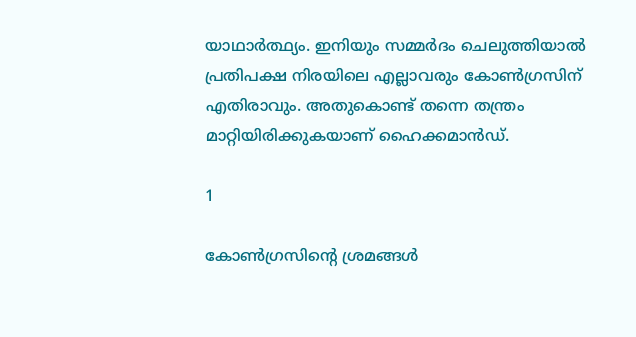യാഥാര്‍ത്ഥ്യം. ഇനിയും സമ്മര്‍ദം ചെലുത്തിയാല്‍ പ്രതിപക്ഷ നിരയിലെ എല്ലാവരും കോണ്‍ഗ്രസിന് എതിരാവും. അതുകൊണ്ട് തന്നെ തന്ത്രം മാറ്റിയിരിക്കുകയാണ് ഹൈക്കമാന്‍ഡ്.

1

കോണ്‍ഗ്രസിന്റെ ശ്രമങ്ങള്‍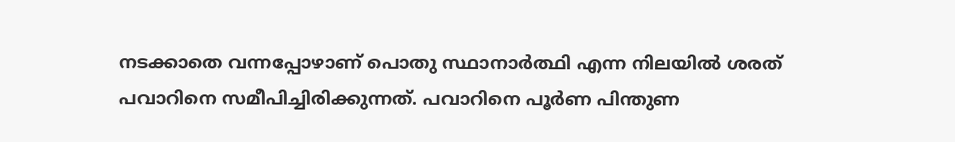നടക്കാതെ വന്നപ്പോഴാണ് പൊതു സ്ഥാനാര്‍ത്ഥി എന്ന നിലയില്‍ ശരത് പവാറിനെ സമീപിച്ചിരിക്കുന്നത്. പവാറിനെ പൂര്‍ണ പിന്തുണ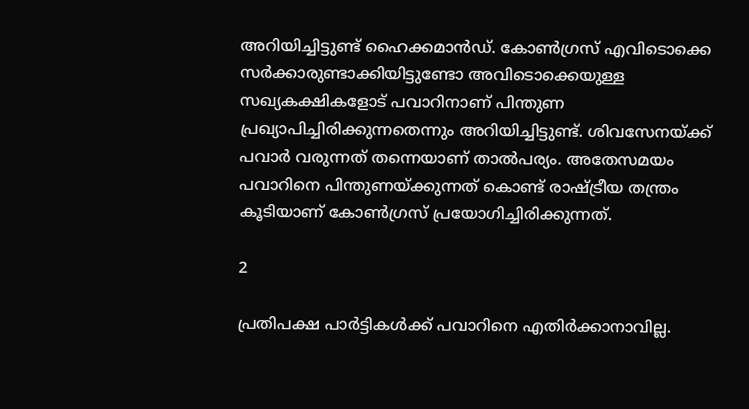അറിയിച്ചിട്ടുണ്ട് ഹൈക്കമാന്‍ഡ്. കോണ്‍ഗ്രസ് എവിടൊക്കെ സര്‍ക്കാരുണ്ടാക്കിയിട്ടുണ്ടോ അവിടൊക്കെയുള്ള സഖ്യകക്ഷികളോട് പവാറിനാണ് പിന്തുണ പ്രഖ്യാപിച്ചിരിക്കുന്നതെന്നും അറിയിച്ചിട്ടുണ്ട്. ശിവസേനയ്ക്ക് പവാര്‍ വരുന്നത് തന്നെയാണ് താല്‍പര്യം. അതേസമയം പവാറിനെ പിന്തുണയ്ക്കുന്നത് കൊണ്ട് രാഷ്ട്രീയ തന്ത്രം കൂടിയാണ് കോണ്‍ഗ്രസ് പ്രയോഗിച്ചിരിക്കുന്നത്.

2

പ്രതിപക്ഷ പാര്‍ട്ടികള്‍ക്ക് പവാറിനെ എതിര്‍ക്കാനാവില്ല.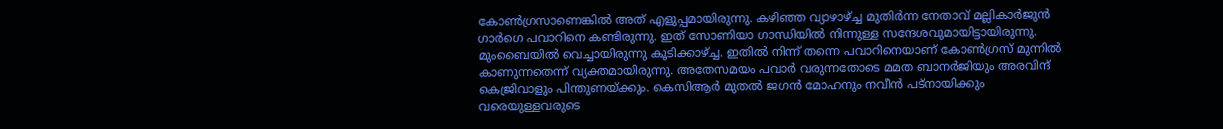കോണ്‍ഗ്രസാണെങ്കില്‍ അത് എളുപ്പമായിരുന്നു. കഴിഞ്ഞ വ്യാഴാഴ്ച്ച മുതിര്‍ന്ന നേതാവ് മല്ലികാര്‍ജുന്‍ ഗാര്‍ഗെ പവാറിനെ കണ്ടിരുന്നു. ഇത് സോണിയാ ഗാന്ധിയില്‍ നിന്നുള്ള സന്ദേശവുമായിട്ടായിരുന്നു. മുംബൈയില്‍ വെച്ചായിരുന്നു കൂടിക്കാഴ്ച്ച. ഇതില്‍ നിന്ന് തന്നെ പവാറിനെയാണ് കോണ്‍ഗ്രസ് മുന്നില്‍ കാണുന്നതെന്ന് വ്യക്തമായിരുന്നു. അതേസമയം പവാര്‍ വരുന്നതോടെ മമത ബാനര്‍ജിയും അരവിന്ദ് കെജ്രിവാളും പിന്തുണയ്ക്കും. കെസിആര്‍ മുതല്‍ ജഗന്‍ മോഹനും നവീന്‍ പട്‌നായിക്കും വരെയുള്ളവരുടെ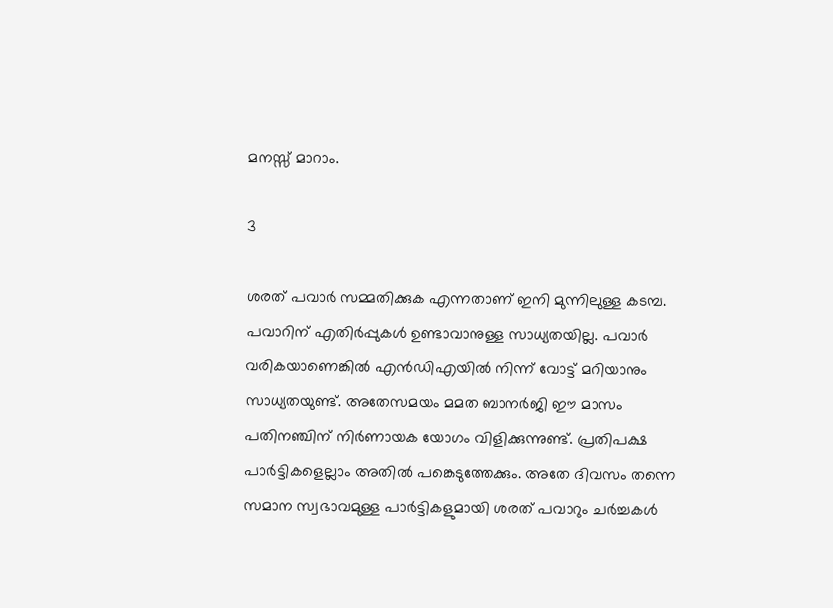മനസ്സ് മാറാം.

3

ശരത് പവാര്‍ സമ്മതിക്കുക എന്നതാണ് ഇനി മുന്നിലുള്ള കടമ്പ. പവാറിന് എതിര്‍പ്പുകള്‍ ഉണ്ടാവാനുള്ള സാധ്യതയില്ല. പവാര്‍ വരികയാണെങ്കില്‍ എന്‍ഡിഎയില്‍ നിന്ന് വോട്ട് മറിയാനും സാധ്യതയുണ്ട്. അതേസമയം മമത ബാനര്‍ജി ഈ മാസം പതിനഞ്ചിന് നിര്‍ണായക യോഗം വിളിക്കുന്നുണ്ട്. പ്രതിപക്ഷ പാര്‍ട്ടികളെല്ലാം അതില്‍ പങ്കെടുത്തേക്കും. അതേ ദിവസം തന്നെ സമാന സ്വഭാവമുള്ള പാര്‍ട്ടികളുമായി ശരത് പവാറും ചര്‍ച്ചകള്‍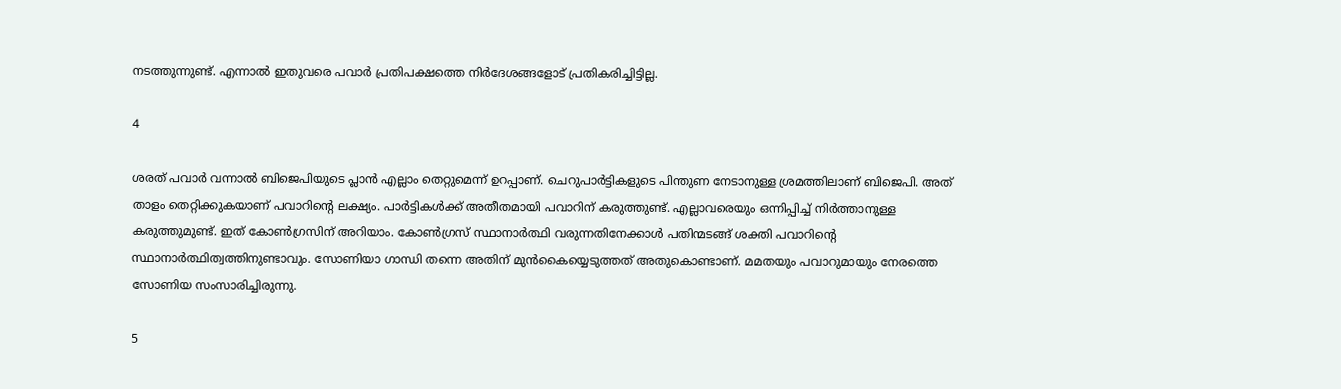നടത്തുന്നുണ്ട്. എന്നാല്‍ ഇതുവരെ പവാര്‍ പ്രതിപക്ഷത്തെ നിര്‍ദേശങ്ങളോട് പ്രതികരിച്ചിട്ടില്ല.

4

ശരത് പവാര്‍ വന്നാല്‍ ബിജെപിയുടെ പ്ലാന്‍ എല്ലാം തെറ്റുമെന്ന് ഉറപ്പാണ്. ചെറുപാര്‍ട്ടികളുടെ പിന്തുണ നേടാനുള്ള ശ്രമത്തിലാണ് ബിജെപി. അത് താളം തെറ്റിക്കുകയാണ് പവാറിന്റെ ലക്ഷ്യം. പാര്‍ട്ടികള്‍ക്ക് അതീതമായി പവാറിന് കരുത്തുണ്ട്. എല്ലാവരെയും ഒന്നിപ്പിച്ച് നിര്‍ത്താനുള്ള കരുത്തുമുണ്ട്. ഇത് കോണ്‍ഗ്രസിന് അറിയാം. കോണ്‍ഗ്രസ് സ്ഥാനാര്‍ത്ഥി വരുന്നതിനേക്കാള്‍ പതിന്മടങ്ങ് ശക്തി പവാറിന്റെ സ്ഥാനാര്‍ത്ഥിത്വത്തിനുണ്ടാവും. സോണിയാ ഗാന്ധി തന്നെ അതിന് മുന്‍കൈയ്യെടുത്തത് അതുകൊണ്ടാണ്. മമതയും പവാറുമായും നേരത്തെ സോണിയ സംസാരിച്ചിരുന്നു.

5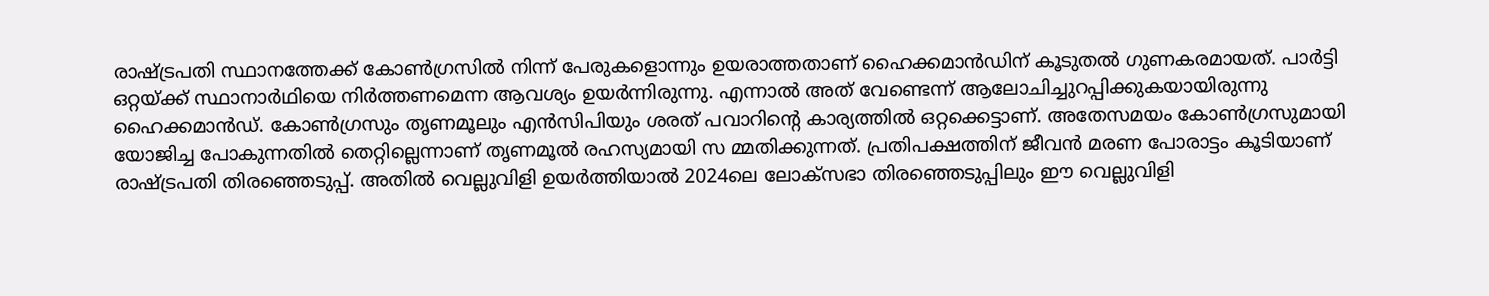രാഷ്ട്രപതി സ്ഥാനത്തേക്ക് കോണ്‍ഗ്രസില്‍ നിന്ന് പേരുകളൊന്നും ഉയരാത്തതാണ് ഹൈക്കമാന്‍ഡിന് കൂടുതല്‍ ഗുണകരമായത്. പാര്‍ട്ടി ഒറ്റയ്ക്ക് സ്ഥാനാര്‍ഥിയെ നിര്‍ത്തണമെന്ന ആവശ്യം ഉയര്‍ന്നിരുന്നു. എന്നാല്‍ അത് വേണ്ടെന്ന് ആലോചിച്ചുറപ്പിക്കുകയായിരുന്നു ഹൈക്കമാന്‍ഡ്. കോണ്‍ഗ്രസും തൃണമൂലും എന്‍സിപിയും ശരത് പവാറിന്റെ കാര്യത്തില്‍ ഒറ്റക്കെട്ടാണ്. അതേസമയം കോണ്‍ഗ്രസുമായി യോജിച്ച പോകുന്നതില്‍ തെറ്റില്ലെന്നാണ് തൃണമൂല്‍ രഹസ്യമായി സ മ്മതിക്കുന്നത്. പ്രതിപക്ഷത്തിന് ജീവന്‍ മരണ പോരാട്ടം കൂടിയാണ് രാഷ്ട്രപതി തിരഞ്ഞെടുപ്പ്. അതില്‍ വെല്ലുവിളി ഉയര്‍ത്തിയാല്‍ 2024ലെ ലോക്‌സഭാ തിരഞ്ഞെടുപ്പിലും ഈ വെല്ലുവിളി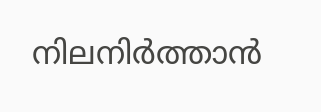നിലനിര്‍ത്താന്‍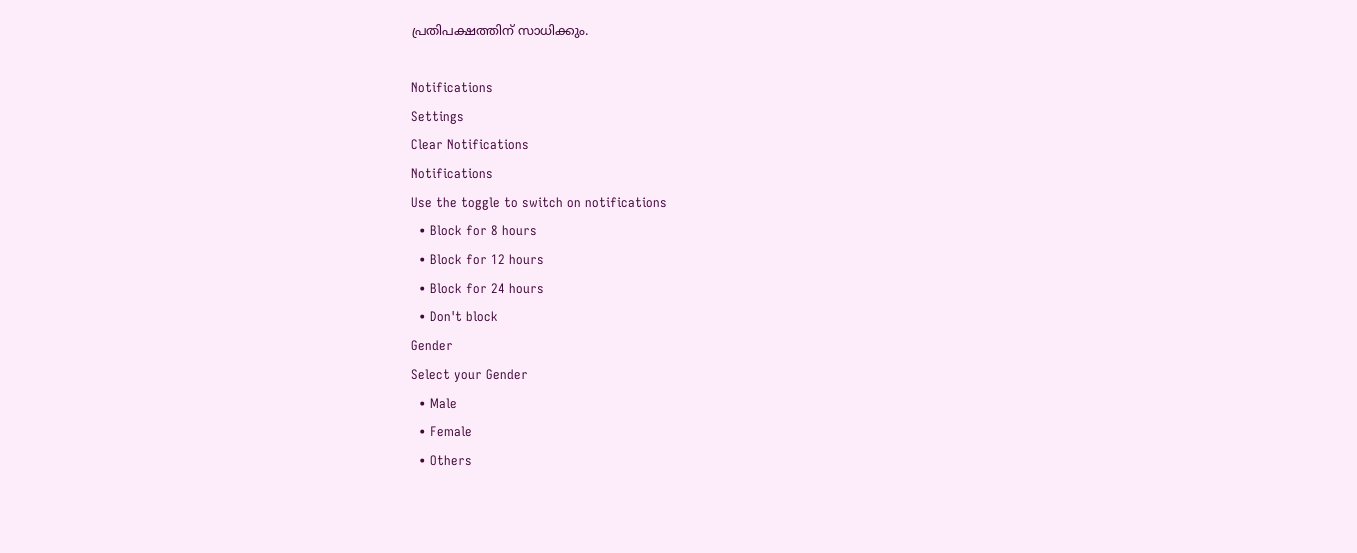പ്രതിപക്ഷത്തിന് സാധിക്കും.

Notifications
Settings
Clear Notifications
Notifications
Use the toggle to switch on notifications
  • Block for 8 hours
  • Block for 12 hours
  • Block for 24 hours
  • Don't block
Gender
Select your Gender
  • Male
  • Female
  • Others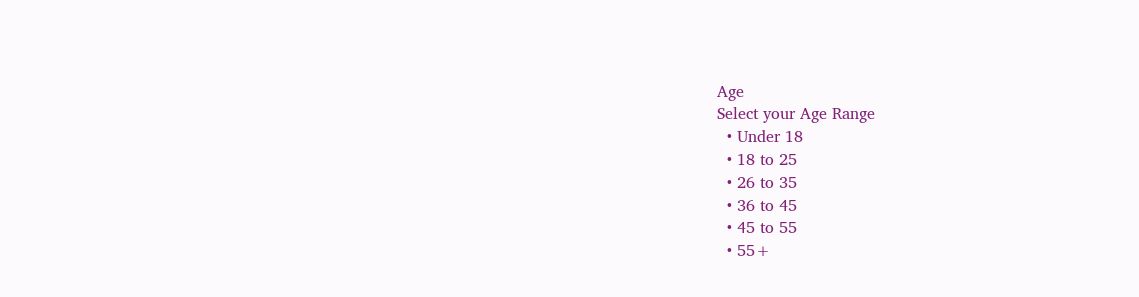Age
Select your Age Range
  • Under 18
  • 18 to 25
  • 26 to 35
  • 36 to 45
  • 45 to 55
  • 55+